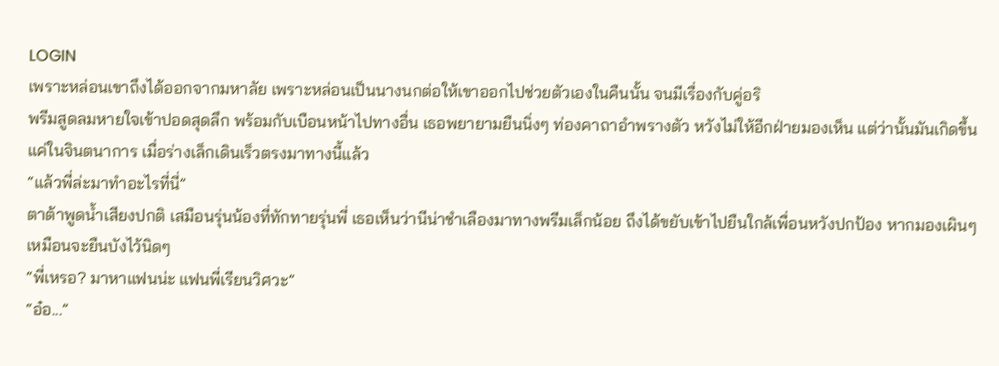LOGIN
เพราะหล่อนเขาถึงได้ออกจากมหาลัย เพราะหล่อนเป็นนางนกต่อให้เขาออกไปช่วยตัวเองในคืนนั้น จนมีเรื่องกับคู่อริ
พรีมสูดลมหายใจเข้าปอดสุดลึก พร้อมกับเบือนหน้าไปทางอื่น เธอพยายามยืนนิ่งๆ ท่องคาถาอำพรางตัว หวังไม่ให้อีกฝ่ายมองเห็น แต่ว่านั้นมันเกิดขึ้นแค่ในจินตนาการ เมื่อร่างเล็กเดินเร็วตรงมาทางนี้แล้ว
“แล้วพี่ล่ะมาทำอะไรที่นี่”
ตาต้าพูดน้ำเสียงปกติ เสมือนรุ่นน้องที่ทักทายรุ่นพี่ เธอเห็นว่านีน่าชำเลืองมาทางพรีมเล็กน้อย ถึงได้ขยับเข้าไปยืนใกล้เพื่อนหวังปกป้อง หากมองเผินๆเหมือนจะยืนบังไว้นิดๆ
“พี่เหรอ? มาหาแฟนน่ะ แฟนพี่เรียนวิศวะ”
“อ๋อ...”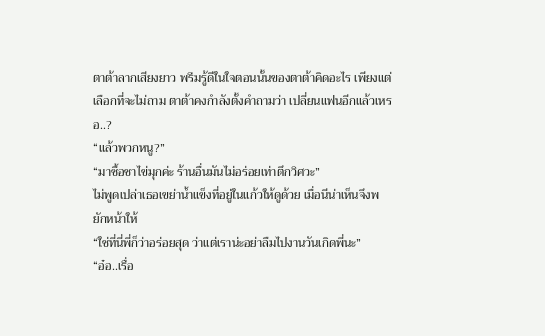ตาต้าลากเสียงยาว พรีมรู้ดีในใจตอนนั้นของตาต้าคิดอะไร เพียงแต่เลือกที่จะไม่ถาม ตาต้าคงกำลังตั้งคำถามว่า เปลี่ยนแฟนอีกแล้วเหรอ..?
“แล้วพวกหนู?”
“มาซื้อชาไข่มุกค่ะ ร้านอื่นมันไม่อร่อยเท่าตึกวิศวะ”
ไม่พูดเปล่าเธอเขย่าน้ำแข็งที่อยู่ในแก้วให้ดูด้วย เมื่อนีน่าเห็นจึงพยักหน้าให้
“ใช่ที่นี่พี่ก็ว่าอร่อยสุด ว่าแต่เราน่ะอย่าลืมไปงานวันเกิดพี่นะ”
“อ๋อ..เรื่อ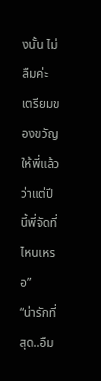งนั้น ไม่ลืมค่ะ เตรียมของขวัญให้พี่แล้ว ว่าแต่ปีนี้พี่จัดที่ไหนเหรอ”
“น่ารักที่สุด..อืม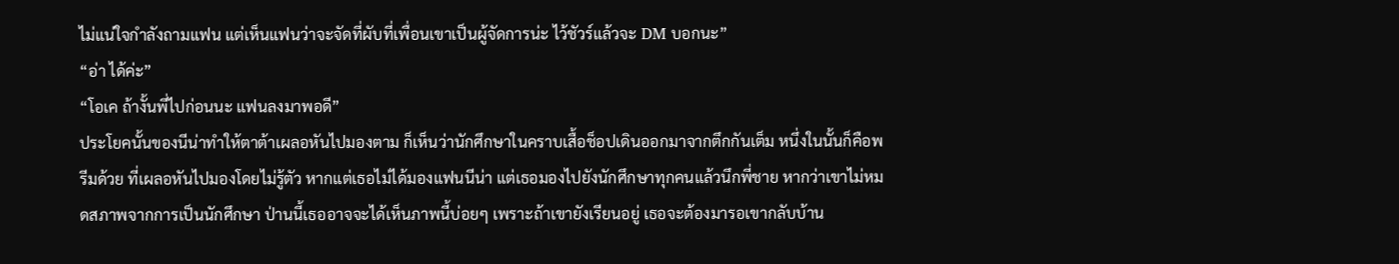ไม่แน่ใจกำลังถามแฟน แต่เห็นแฟนว่าจะจัดที่ผับที่เพื่อนเขาเป็นผู้จัดการน่ะ ไว้ชัวร์แล้วจะ DM บอกนะ”
“อ่า ได้ค่ะ”
“โอเค ถ้างั้นพี่ไปก่อนนะ แฟนลงมาพอดี”
ประโยคนั้นของนีน่าทำให้ตาต้าเผลอหันไปมองตาม ก็เห็นว่านักศึกษาในคราบเสื้อช็อปเดินออกมาจากตึกกันเต็ม หนึ่งในนั้นก็คือพรีมด้วย ที่เผลอหันไปมองโดยไม่รู้ตัว หากแต่เธอไม่ได้มองแฟนนีน่า แต่เธอมองไปยังนักศึกษาทุกคนแล้วนึกพี่ชาย หากว่าเขาไม่หมดสภาพจากการเป็นนักศึกษา ป่านนี้เธออาจจะได้เห็นภาพนี้บ่อยๆ เพราะถ้าเขายังเรียนอยู่ เธอจะต้องมารอเขากลับบ้าน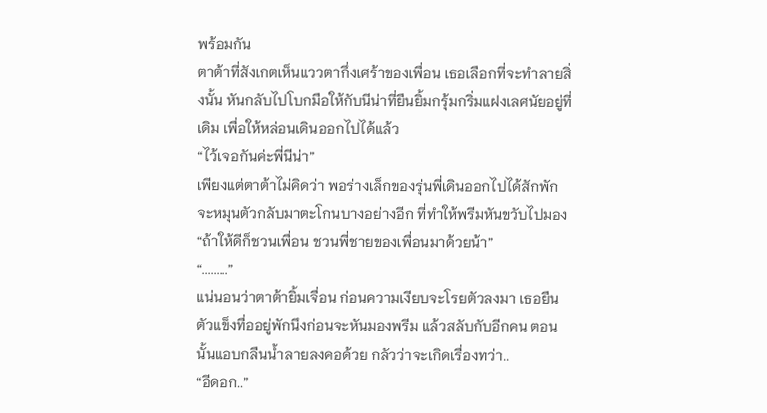พร้อมกัน
ตาต้าที่สังเกตเห็นแววตากึ่งเศร้าของเพื่อน เธอเลือกที่จะทำลายสิ่งนั้น หันกลับไปโบกมือให้กับนีน่าที่ยืนยิ้มกรุ้มกริ่มแฝงเลศนัยอยู่ที่เดิม เพื่อให้หล่อนเดินออกไปได้แล้ว
“ไว้เจอกันค่ะพี่นีน่า”
เพียงแต่ตาต้าไม่คิดว่า พอร่างเล็กของรุ่นพี่เดินออกไปได้สักพัก จะหมุนตัวกลับมาตะโกนบางอย่างอีก ที่ทำให้พรีมหันขวับไปมอง
“ถ้าให้ดีก็ชวนเพื่อน ชวนพี่ชายของเพื่อนมาด้วยน้า”
“.........”
แน่นอนว่าตาต้ายิ้มเจื่อน ก่อนความเงียบจะโรยตัวลงมา เธอยืนตัวแข็งทื่ออยู่พักนึงก่อนจะหันมองพรีม แล้วสลับกับอีกคน ตอนนั้นแอบกลืนน้ำลายลงคอด้วย กลัวว่าจะเกิดเรื่องทว่า..
“อีดอก..”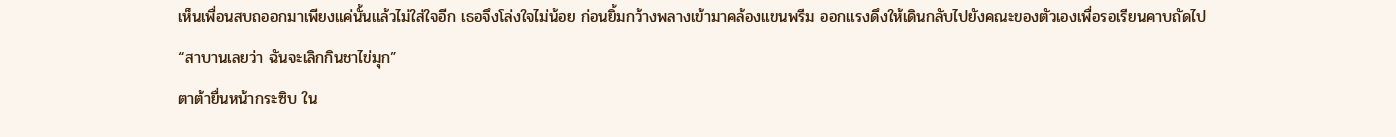เห็นเพื่อนสบถออกมาเพียงแค่นั้นแล้วไม่ใส่ใจอีก เธอจึงโล่งใจไม่น้อย ก่อนยิ้มกว้างพลางเข้ามาคล้องแขนพรีม ออกแรงดึงให้เดินกลับไปยังคณะของตัวเองเพื่อรอเรียนคาบถัดไป
“สาบานเลยว่า ฉันจะเลิกกินชาไข่มุก”
ตาต้ายื่นหน้ากระซิบ ใน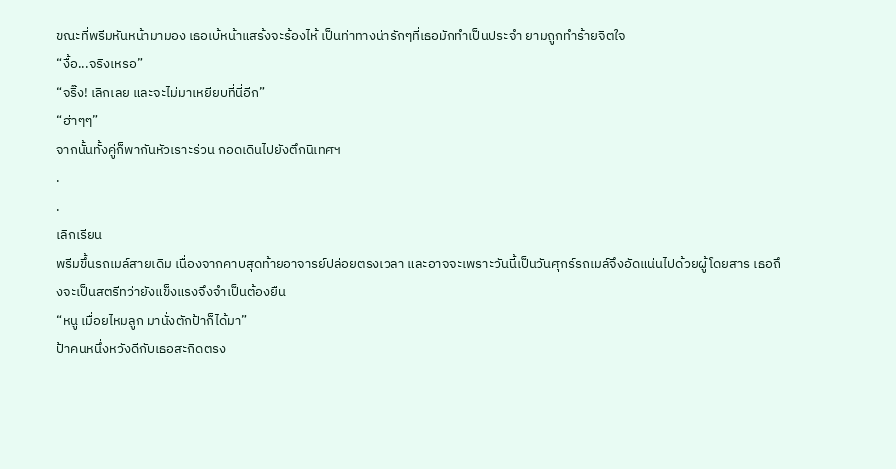ขณะที่พรีมหันหน้ามามอง เธอเบ้หน้าแสร้งจะร้องไห้ เป็นท่าทางน่ารักๆที่เธอมักทำเป็นประจำ ยามถูกทำร้ายจิตใจ
“งื้อ...จริงเหรอ”
“จริ๊ง! เลิกเลย และจะไม่มาเหยียบที่นี่อีก”
“ฮ่าๆๆ”
จากนั้นทั้งคู่ก็พากันหัวเราะร่วน กอดเดินไปยังตึกนิเทศฯ
.
.
เลิกเรียน
พรีมขึ้นรถเมล์สายเดิม เนื่องจากคาบสุดท้ายอาจารย์ปล่อยตรงเวลา และอาจจะเพราะวันนี้เป็นวันศุกร์รถเมล์จึงอัดแน่นไปด้วยผู้โดยสาร เธอถึงจะเป็นสตรีทว่ายังแข็งแรงจึงจำเป็นต้องยืน
“หนู เมื่อยไหมลูก มานั่งตักป้าก็ได้มา”
ป้าคนหนึ่งหวังดีกับเธอสะกิดตรง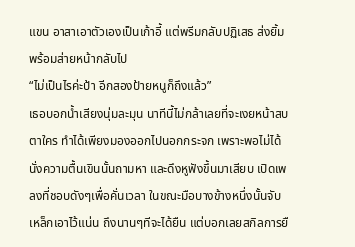แขน อาสาเอาตัวเองเป็นเก้าอี้ แต่พรีมกลับปฏิเสธ ส่งยิ้มพร้อมส่ายหน้ากลับไป
“ไม่เป็นไรค่ะป้า อีกสองป้ายหนูก็ถึงแล้ว”
เธอบอกน้ำเสียงนุ่มละมุน นาทีนี้ไม่กล้าเลยที่จะเงยหน้าสบตาใคร ทำได้เพียงมองออกไปนอกกระจก เพราะพอไม่ได้นั่งความตื้นเขินนั้นถามหา และดึงหูฟังขึ้นมาเสียบ เปิดเพลงที่ชอบดังๆเพื่อคั่นเวลา ในขณะมือบางข้างหนึ่งนั้นจับเหล็กเอาไว้แน่น ถึงนานๆทีจะได้ยืน แต่บอกเลยสกิลการยื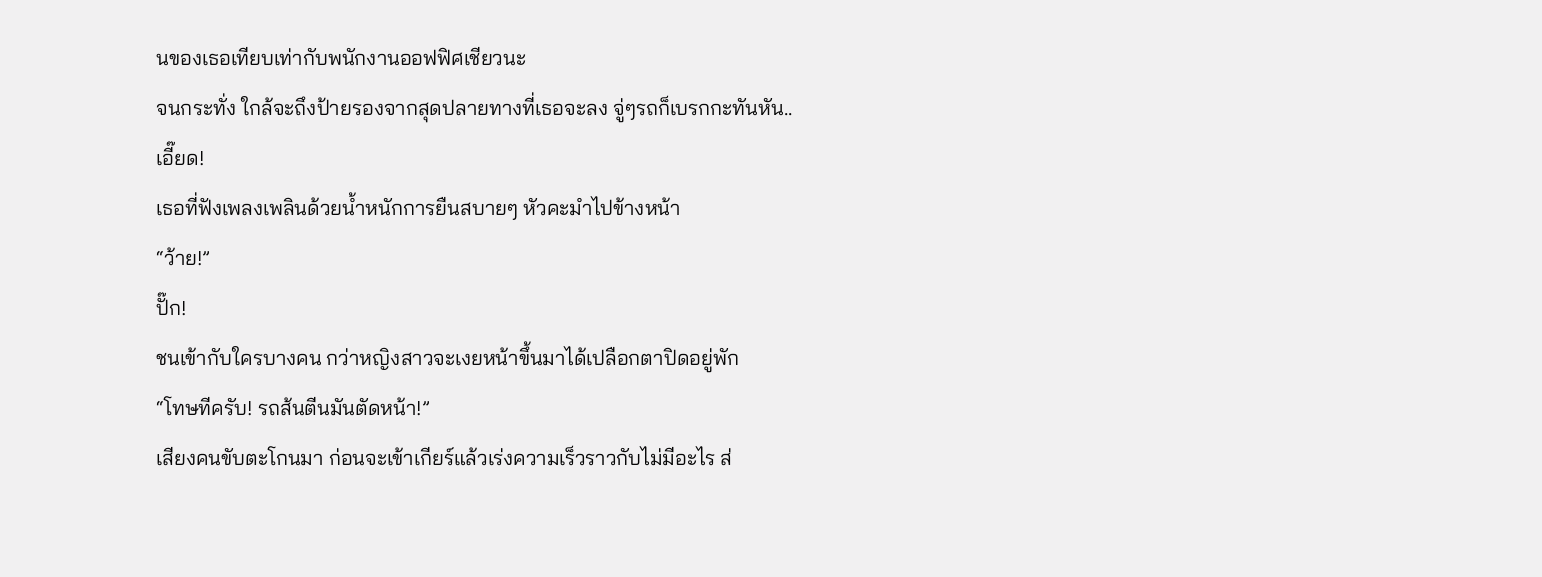นของเธอเทียบเท่ากับพนักงานออฟฟิศเชียวนะ
จนกระทั่ง ใกล้จะถึงป้ายรองจากสุดปลายทางที่เธอจะลง จู่ๆรถก็เบรกกะทันหัน..
เอี๊ยด!
เธอที่ฟังเพลงเพลินด้วยน้ำหนักการยืนสบายๆ หัวคะมำไปข้างหน้า
“ว้าย!”
ปั๊ก!
ชนเข้ากับใครบางคน กว่าหญิงสาวจะเงยหน้าขึ้นมาได้เปลือกตาปิดอยู่พัก
“โทษทีครับ! รถส้นตีนมันตัดหน้า!”
เสียงคนขับตะโกนมา ก่อนจะเข้าเกียร์แล้วเร่งความเร็วราวกับไม่มีอะไร ส่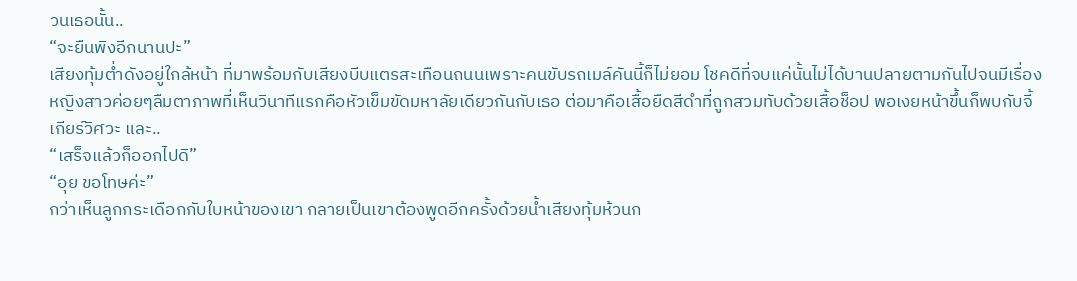วนเธอนั้น..
“จะยืนพิงอีกนานปะ”
เสียงทุ้มต่ำดังอยู่ใกล้หน้า ที่มาพร้อมกับเสียงบีบแตรสะเทือนถนนเพราะคนขับรถเมล์คันนี้ก็ไม่ยอม โชคดีที่จบแค่นั้นไม่ได้บานปลายตามกันไปจนมีเรื่อง หญิงสาวค่อยๆลืมตาภาพที่เห็นวินาทีแรกคือหัวเข็มขัดมหาลัยเดียวกันกับเธอ ต่อมาคือเสื้อยืดสีดำที่ถูกสวมทับด้วยเสื้อช็อป พอเงยหน้าขึ้นก็พบกับจี้เกียร์วิศวะ และ..
“เสร็จแล้วก็ออกไปดิ”
“อุย ขอโทษค่ะ”
กว่าเห็นลูกกระเดือกกับใบหน้าของเขา กลายเป็นเขาต้องพูดอีกครั้งด้วยน้ำเสียงทุ้มห้วนก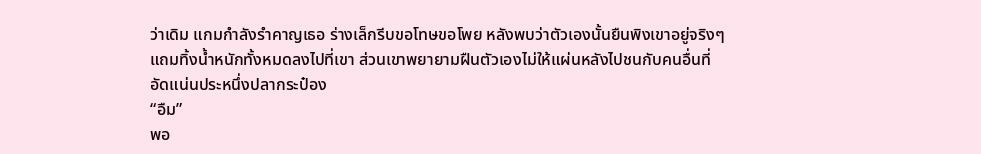ว่าเดิม แกมกำลังรำคาญเธอ ร่างเล็กรีบขอโทษขอโพย หลังพบว่าตัวเองนั้นยืนพิงเขาอยู่จริงๆ แถมทิ้งน้ำหนักทั้งหมดลงไปที่เขา ส่วนเขาพยายามฝืนตัวเองไม่ให้แผ่นหลังไปชนกับคนอื่นที่อัดแน่นประหนึ่งปลากระป๋อง
“อืม”
พอ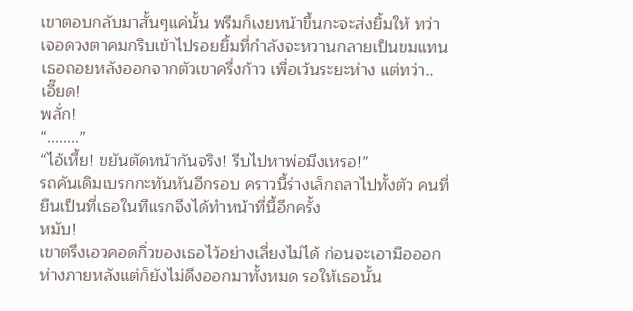เขาตอบกลับมาสั้นๆแค่นั้น พรีมก็เงยหน้าขึ้นกะจะส่งยิ้มให้ ทว่าเจอดวงตาคมกริบเข้าไปรอยยิ้มที่กำลังจะหวานกลายเป็นขมแทน เธอถอยหลังออกจากตัวเขาครึ่งก้าว เพื่อเว้นระยะห่าง แต่ทว่า..
เอี๊ยด!
พลั่ก!
“........”
“ไอ้เหี้ย! ขยันตัดหน้ากันจริง! รีบไปหาพ่อมึงเหรอ!”
รถคันเดิมเบรกกะทันหันอีกรอบ คราวนี้ร่างเล็กถลาไปทั้งตัว คนที่ยืนเป็นที่เธอในทีแรกจึงได้ทำหน้าที่นี้อีกครั้ง
หมับ!
เขาตรึงเอวคอดกิ่วของเธอไว้อย่างเลี่ยงไม่ได้ ก่อนจะเอามือออกห่างภายหลังแต่ก็ยังไม่ดึงออกมาทั้งหมด รอให้เธอนั้น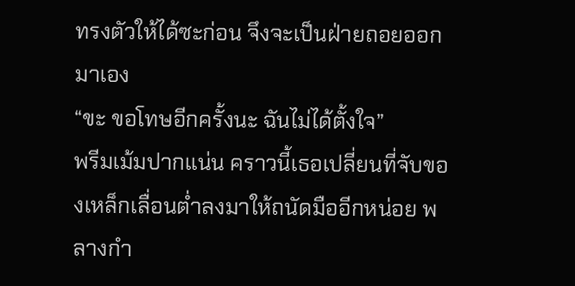ทรงตัวให้ได้ซะก่อน จึงจะเป็นฝ่ายถอยออกมาเอง
“ขะ ขอโทษอีกครั้งนะ ฉันไม่ได้ตั้งใจ”
พรีมเม้มปากแน่น คราวนี้เธอเปลี่ยนที่จับของเหล็กเลื่อนต่ำลงมาให้ถนัดมืออีกหน่อย พลางกำ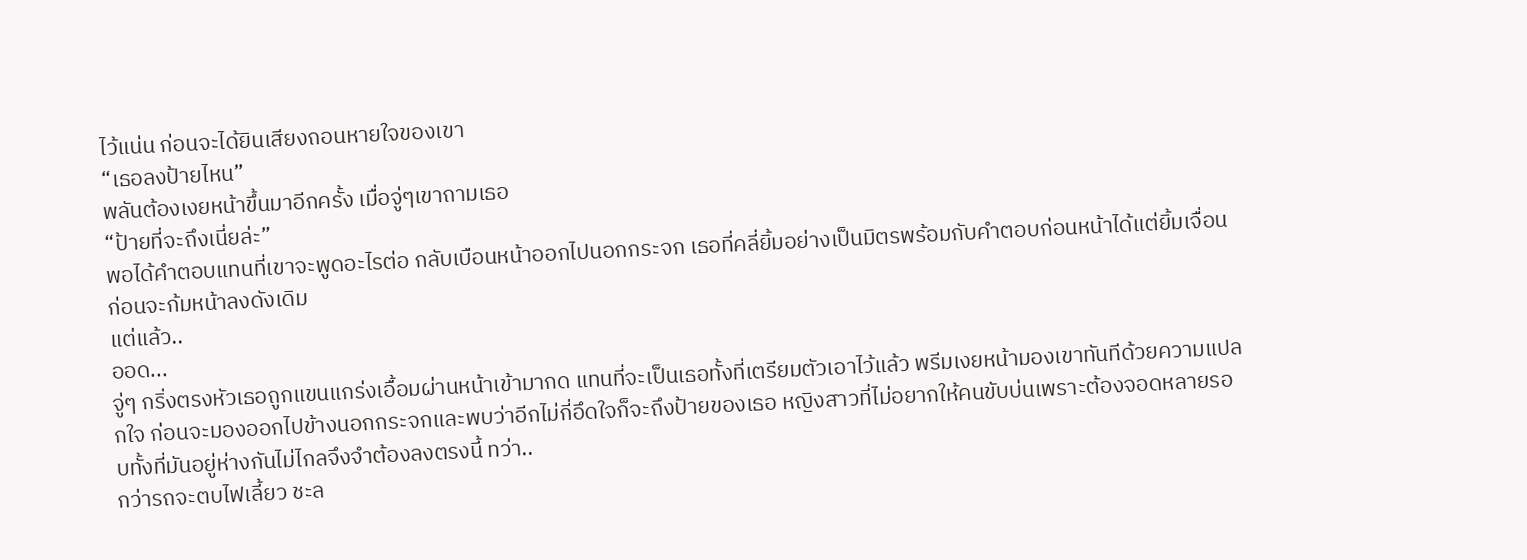ไว้แน่น ก่อนจะได้ยินเสียงถอนหายใจของเขา
“เธอลงป้ายไหน”
พลันต้องเงยหน้าขึ้นมาอีกครั้ง เมื่อจู่ๆเขาถามเธอ
“ป้ายที่จะถึงเนี่ยล่ะ”
พอได้คำตอบแทนที่เขาจะพูดอะไรต่อ กลับเบือนหน้าออกไปนอกกระจก เธอที่คลี่ยิ้มอย่างเป็นมิตรพร้อมกับคำตอบก่อนหน้าได้แต่ยิ้มเจื่อน ก่อนจะก้มหน้าลงดังเดิม
แต่แล้ว..
ออด...
จู่ๆ กริ่งตรงหัวเธอถูกแขนแกร่งเอื้อมผ่านหน้าเข้ามากด แทนที่จะเป็นเธอทั้งที่เตรียมตัวเอาไว้แล้ว พรีมเงยหน้ามองเขาทันทีด้วยความแปลกใจ ก่อนจะมองออกไปข้างนอกกระจกและพบว่าอีกไม่กี่อึดใจก็จะถึงป้ายของเธอ หญิงสาวที่ไม่อยากให้คนขับบ่นเพราะต้องจอดหลายรอบทั้งที่มันอยู่ห่างกันไม่ไกลจึงจำต้องลงตรงนี้ ทว่า..
กว่ารถจะตบไฟเลี้ยว ชะล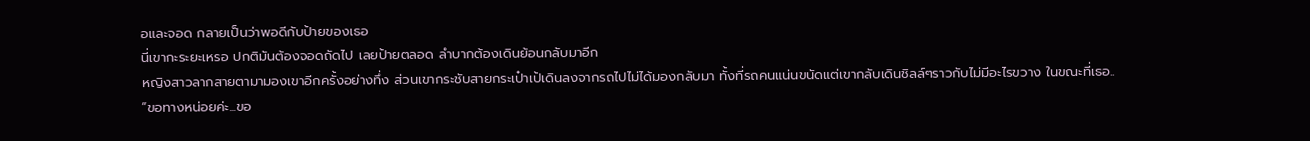อและจอด กลายเป็นว่าพอดีกับป้ายของเธอ
นี่เขากะระยะเหรอ ปกติมันต้องจอดถัดไป เลยป้ายตลอด ลำบากต้องเดินย้อนกลับมาอีก
หญิงสาวลากสายตามามองเขาอีกครั้งอย่างทึ่ง ส่วนเขากระชับสายกระเป๋าเป้เดินลงจากรถไปไม่ได้มองกลับมา ทั้งที่รถคนแน่นขนัดแต่เขากลับเดินชิลล์ๆราวกับไม่มีอะไรขวาง ในขณะที่เธอ..
“ขอทางหน่อยค่ะ...ขอ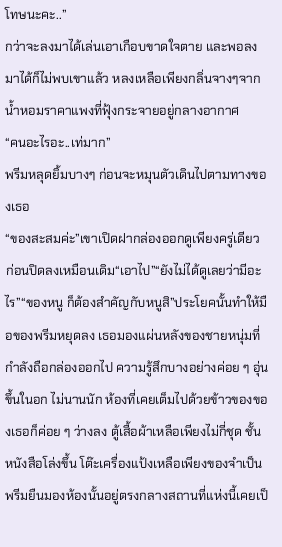โทษนะคะ..”
กว่าจะลงมาได้เล่นเอาเกือบขาดใจตาย และพอลงมาได้ก็ไม่พบเขาแล้ว หลงเหลือเพียงกลิ่นจางๆจากน้ำหอมราคาแพงที่ฟุ้งกระจายอยู่กลางอากาศ
“คนอะไรอะ..เท่มาก”
พรีมหลุดยิ้มบางๆ ก่อนจะหมุนตัวเดินไปตามทางของเธอ
“ของสะสมค่ะ”เขาเปิดฝากล่องออกดูเพียงครู่เดียว ก่อนปิดลงเหมือนเดิม“เอาไป”“ยังไม่ได้ดูเลยว่ามีอะไร”“ของหนู ก็ต้องสำคัญกับหนูสิ”ประโยคนั้นทำให้มือของพรีมหยุดลง เธอมองแผ่นหลังของชายหนุ่มที่กำลังถือกล่องออกไป ความรู้สึกบางอย่างค่อย ๆ อุ่นขึ้นในอก ไม่นานนัก ห้องที่เคยเต็มไปด้วยข้าวของของเธอก็ค่อย ๆ ว่างลง ตู้เสื้อผ้าเหลือเพียงไม่กี่ชุด ชั้นหนังสือโล่งขึ้น โต๊ะเครื่องแป้งเหลือเพียงของจำเป็นพรีมยืนมองห้องนั้นอยู่ตรงกลางสถานที่แห่งนี้เคยเป็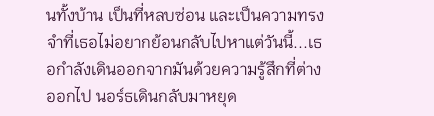นทั้งบ้าน เป็นที่หลบซ่อน และเป็นความทรงจำที่เธอไม่อยากย้อนกลับไปหาแต่วันนี้...เธอกำลังเดินออกจากมันด้วยความรู้สึกที่ต่างออกไป นอร์ธเดินกลับมาหยุด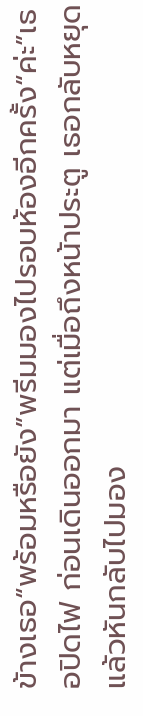ข้างเธอ“พร้อมหรือยัง”พรีมมองไปรอบห้องอีกครั้ง“ค่ะ”เธอปิดไฟ ก่อนเดินออกมา แต่เมื่อถึงหน้าประตู เธอกลับหยุดแล้วหันกลับไปมอง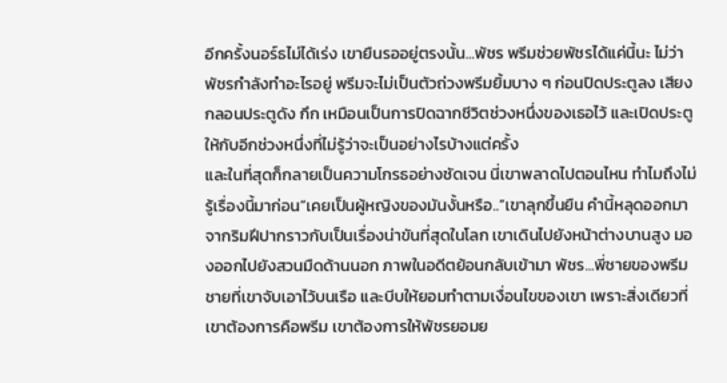อีกครั้งนอร์ธไม่ได้เร่ง เขายืนรออยู่ตรงนั้น...พัชร พรีมช่วยพัชรได้แค่นี้นะ ไม่ว่าพัชรกำลังทำอะไรอยู่ พรีมจะไม่เป็นตัวถ่วงพรีมยิ้มบาง ๆ ก่อนปิดประตูลง เสียงกลอนประตูดัง กึก เหมือนเป็นการปิดฉากชีวิตช่วงหนึ่งของเธอไว้ และเปิดประตูให้กับอีกช่วงหนึ่งที่ไม่รู้ว่าจะเป็นอย่างไรบ้างแต่ครั้ง
และในที่สุดก็กลายเป็นความโกรธอย่างชัดเจน นี่เขาพลาดไปตอนไหน ทำไมถึงไม่รู้เรื่องนี้มาก่อน“เคยเป็นผู้หญิงของมันงั้นหรือ..”เขาลุกขึ้นยืน คำนี้หลุดออกมาจากริมฝีปากราวกับเป็นเรื่องน่าขันที่สุดในโลก เขาเดินไปยังหน้าต่างบานสูง มองออกไปยังสวนมืดด้านนอก ภาพในอดีตย้อนกลับเข้ามา พัชร...พี่ชายของพรีม ชายที่เขาจับเอาไว้บนเรือ และบีบให้ยอมทำตามเงื่อนไขของเขา เพราะสิ่งเดียวที่เขาต้องการคือพรีม เขาต้องการให้พัชรยอมย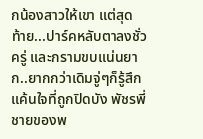กน้องสาวให้เขา แต่สุดท้าย...ปาร์คหลับตาลงชั่วครู่ และกรามขบแน่นยาก..ยากกว่าเดิมจู่ๆก็รู้สึกแค้นใจที่ถูกปิดบัง พัชรพี่ชายของพ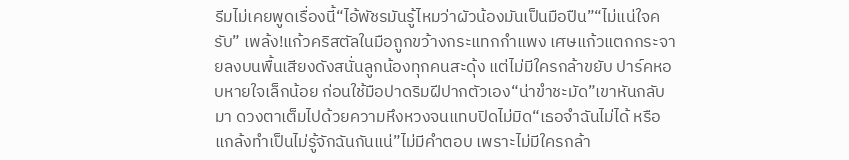รีมไม่เคยพูดเรื่องนี้“ไอ้พัชรมันรู้ไหมว่าผัวน้องมันเป็นมือปืน”“ไม่แน่ใจครับ” เพล้ง!แก้วคริสตัลในมือถูกขว้างกระแทกกำแพง เศษแก้วแตกกระจายลงบนพื้นเสียงดังสนั่นลูกน้องทุกคนสะดุ้ง แต่ไม่มีใครกล้าขยับ ปาร์คหอบหายใจเล็กน้อย ก่อนใช้มือปาดริมฝีปากตัวเอง“น่าขำชะมัด”เขาหันกลับมา ดวงตาเต็มไปด้วยความหึงหวงจนแทบปิดไม่มิด“เธอจำฉันไม่ได้ หรือแกล้งทำเป็นไม่รู้จักฉันกันแน่”ไม่มีคำตอบ เพราะไม่มีใครกล้า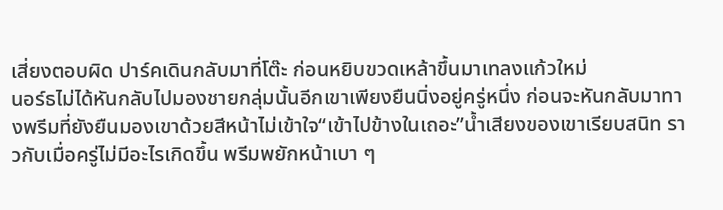เสี่ยงตอบผิด ปาร์คเดินกลับมาที่โต๊ะ ก่อนหยิบขวดเหล้าขึ้นมาเทลงแก้วใหม่
นอร์ธไม่ได้หันกลับไปมองชายกลุ่มนั้นอีกเขาเพียงยืนนิ่งอยู่ครู่หนึ่ง ก่อนจะหันกลับมาทางพรีมที่ยังยืนมองเขาด้วยสีหน้าไม่เข้าใจ“เข้าไปข้างในเถอะ”น้ำเสียงของเขาเรียบสนิท ราวกับเมื่อครู่ไม่มีอะไรเกิดขึ้น พรีมพยักหน้าเบา ๆ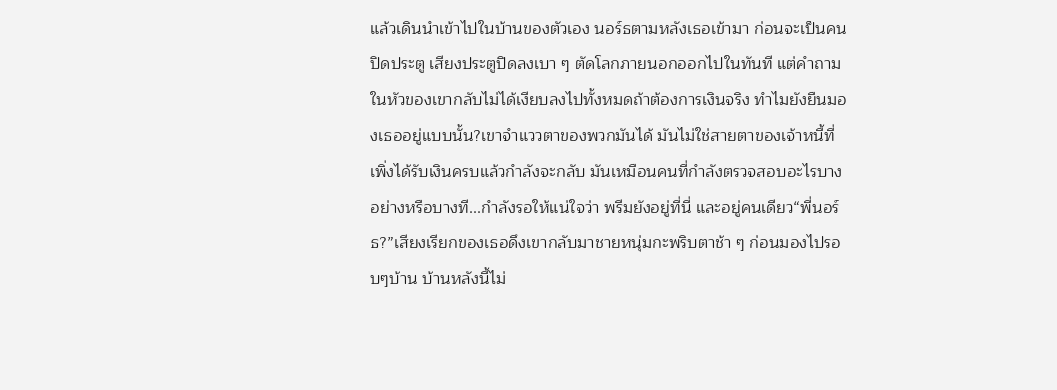แล้วเดินนำเข้าไปในบ้านของตัวเอง นอร์ธตามหลังเธอเข้ามา ก่อนจะเป็นคนปิดประตู เสียงประตูปิดลงเบา ๆ ตัดโลกภายนอกออกไปในทันที แต่คำถามในหัวของเขากลับไม่ได้เงียบลงไปทั้งหมดถ้าต้องการเงินจริง ทำไมยังยืนมองเธออยู่แบบนั้น?เขาจำแววตาของพวกมันได้ มันไม่ใช่สายตาของเจ้าหนี้ที่เพิ่งได้รับเงินครบแล้วกำลังจะกลับ มันเหมือนคนที่กำลังตรวจสอบอะไรบางอย่างหรือบางที...กำลังรอให้แน่ใจว่า พรีมยังอยู่ที่นี่ และอยู่คนเดียว“พี่นอร์ธ?”เสียงเรียกของเธอดึงเขากลับมาชายหนุ่มกะพริบตาช้า ๆ ก่อนมองไปรอบๆบ้าน บ้านหลังนี้ไม่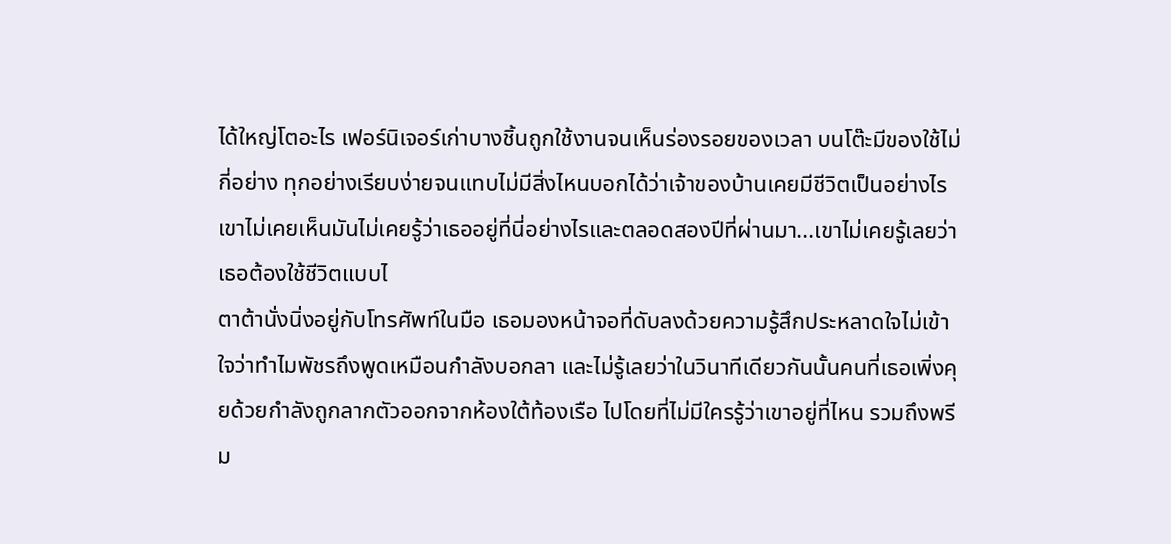ได้ใหญ่โตอะไร เฟอร์นิเจอร์เก่าบางชิ้นถูกใช้งานจนเห็นร่องรอยของเวลา บนโต๊ะมีของใช้ไม่กี่อย่าง ทุกอย่างเรียบง่ายจนแทบไม่มีสิ่งไหนบอกได้ว่าเจ้าของบ้านเคยมีชีวิตเป็นอย่างไรเขาไม่เคยเห็นมันไม่เคยรู้ว่าเธออยู่ที่นี่อย่างไรและตลอดสองปีที่ผ่านมา...เขาไม่เคยรู้เลยว่าเธอต้องใช้ชีวิตแบบไ
ตาต้านั่งนิ่งอยู่กับโทรศัพท์ในมือ เธอมองหน้าจอที่ดับลงด้วยความรู้สึกประหลาดใจไม่เข้าใจว่าทำไมพัชรถึงพูดเหมือนกำลังบอกลา และไม่รู้เลยว่าในวินาทีเดียวกันนั้นคนที่เธอเพิ่งคุยด้วยกำลังถูกลากตัวออกจากห้องใต้ท้องเรือ ไปโดยที่ไม่มีใครรู้ว่าเขาอยู่ที่ไหน รวมถึงพรีม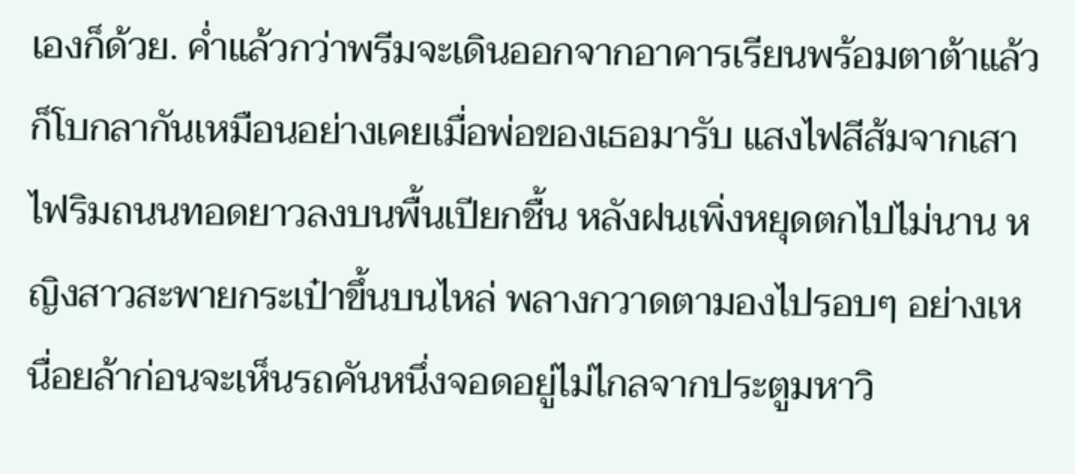เองก็ด้วย. ค่ำแล้วกว่าพรีมจะเดินออกจากอาคารเรียนพร้อมตาต้าแล้วก็โบกลากันเหมือนอย่างเคยเมื่อพ่อของเธอมารับ แสงไฟสีส้มจากเสาไฟริมถนนทอดยาวลงบนพื้นเปียกชื้น หลังฝนเพิ่งหยุดตกไปไม่นาน หญิงสาวสะพายกระเป๋าขึ้นบนไหล่ พลางกวาดตามองไปรอบๆ อย่างเหนื่อยล้าก่อนจะเห็นรถคันหนึ่งจอดอยู่ไม่ไกลจากประตูมหาวิ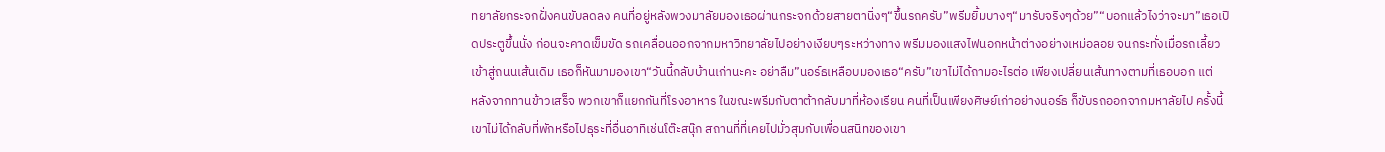ทยาลัยกระจกฝั่งคนขับลดลง คนที่อยู่หลังพวงมาลัยมองเธอผ่านกระจกด้วยสายตานิ่งๆ“ขึ้นรถครับ”พรีมยิ้มบางๆ“มารับจริงๆด้วย”“บอกแล้วไงว่าจะมา”เธอเปิดประตูขึ้นนั่ง ก่อนจะคาดเข็มขัด รถเคลื่อนออกจากมหาวิทยาลัยไปอย่างเงียบๆระหว่างทาง พรีมมองแสงไฟนอกหน้าต่างอย่างเหม่อลอย จนกระทั่งเมื่อรถเลี้ยวเข้าสู่ถนนเส้นเดิม เธอก็หันมามองเขา“วันนี้กลับบ้านเก่านะคะ อย่าลืม”นอร์ธเหลือบมองเธอ“ครับ”เขาไม่ได้ถามอะไรต่อ เพียงเปลี่ยนเส้นทางตามที่เธอบอก แต่
หลังจากทานข้าวเสร็จ พวกเขาก็แยกกันที่โรงอาหาร ในขณะพรีมกับตาต้ากลับมาที่ห้องเรียน คนที่เป็นเพียงศิษย์เก่าอย่างนอร์ธ ก็ขับรถออกจากมหาลัยไป ครั้งนี้เขาไม่ได้กลับที่พักหรือไปธุระที่อื่นอาทิเช่นโต๊ะสนุ๊ก สถานที่ที่เคยไปมั่วสุมกับเพื่อนสนิทของเขา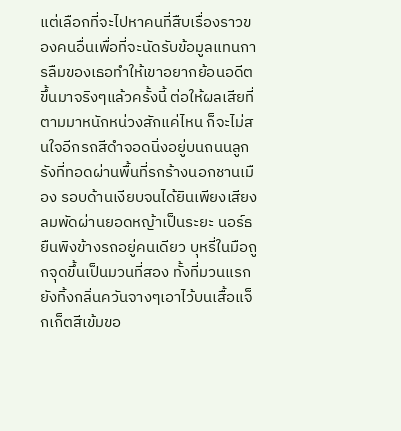แต่เลือกที่จะไปหาคนที่สืบเรื่องราวของคนอื่นเพื่อที่จะนัดรับข้อมูลแทนการลืมของเธอทำให้เขาอยากย้อนอดีตขึ้นมาจริงๆแล้วครั้งนี้ ต่อให้ผลเสียที่ตามมาหนักหน่วงสักแค่ไหน ก็จะไม่สนใจอีกรถสีดำจอดนิ่งอยู่บนถนนลูกรังที่ทอดผ่านพื้นที่รกร้างนอกชานเมือง รอบด้านเงียบจนได้ยินเพียงเสียงลมพัดผ่านยอดหญ้าเป็นระยะ นอร์ธยืนพิงข้างรถอยู่คนเดียว บุหรี่ในมือถูกจุดขึ้นเป็นมวนที่สอง ทั้งที่มวนแรกยังทิ้งกลิ่นควันจางๆเอาไว้บนเสื้อแจ็กเก็ตสีเข้มขอ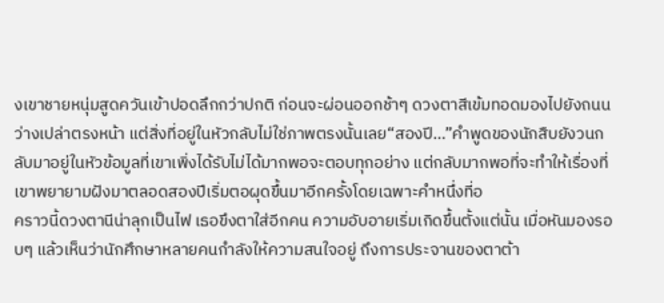งเขาชายหนุ่มสูดควันเข้าปอดลึกกว่าปกติ ก่อนจะผ่อนออกช้าๆ ดวงตาสีเข้มทอดมองไปยังถนนว่างเปล่าตรงหน้า แต่สิ่งที่อยู่ในหัวกลับไม่ใช่ภาพตรงนั้นเลย“สองปี…”คำพูดของนักสืบยังวนกลับมาอยู่ในหัวข้อมูลที่เขาเพิ่งได้รับไม่ได้มากพอจะตอบทุกอย่าง แต่กลับมากพอที่จะทำให้เรื่องที่เขาพยายามฝังมาตลอดสองปีเริ่มตอผุดขึ้นมาอีกครั้งโดยเฉพาะคำหนึ่งที่อ
คราวนี้ดวงตานีน่าลุกเป็นไฟ เธอขึงตาใส่อีกคน ความอับอายเริ่มเกิดขึ้นตั้งแต่นั้น เมื่อหันมองรอบๆ แล้วเห็นว่านักศึกษาหลายคนกำลังให้ความสนใจอยู่ ถึงการประจานของตาต้า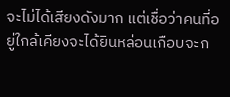จะไม่ได้เสียงดังมาก แต่เชื่อว่าคนที่อยู่ใกล้เคียงจะได้ยินหล่อนเกือบจะก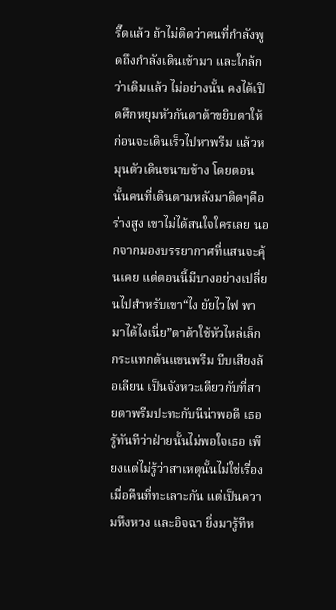รี๊ดแล้ว ถ้าไม่ติดว่าคนที่กำลังพูดถึงกำลังเดินเข้ามา และใกล้กว่าเดิมแล้ว ไม่อย่างนั้น คงได้เปิดศึกหยุมหัวกันตาต้าขยิบตาให้ ก่อนจะเดินเร็วไปหาพรีม แล้วหมุนตัวเดินขนาบข้าง โดยตอนนั้นคนที่เดินตามหลังมาติดๆคือร่างสูง เขาไม่ได้สนใจใครเลย นอกจากมองบรรยากาศที่แสนจะคุ้นเคย แต่ตอนนี้มีบางอย่างเปลี่ยนไปสำหรับเขา“ไง ยัยไวไฟ พามาได้ไงเนี่ย”ตาต้าใช้หัวไหล่เล็กกระแทกต้นแขนพรีม บีบเสียงล้อเลียน เป็นจังหวะเดียวกับที่สายตาพรีมปะทะกับนีน่าพอดี เธอรู้ทันทีว่าฝ่ายนั้นไม่พอใจเธอ เพียงแต่ไม่รู้ว่าสาเหตุนั้นไม่ใช่เรื่องเมื่อคืนที่ทะเลาะกัน แต่เป็นความหึงหวง และอิจฉา ยิ่งมารู้ทีห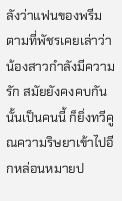ลังว่าแฟนของพรีมตามที่พัชรเคยเล่าว่าน้องสาวกำลังมีความรัก สมัยยังคงคบกันนั้นเป็นคนนี้ ก็ยิ่งทวีคูณความริษยาเข้าไปอีกหล่อนหมายป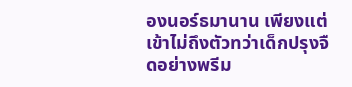องนอร์ธมานาน เพียงแต่เข้าไม่ถึงตัวทว่าเด็กปรุงจืดอย่างพรีม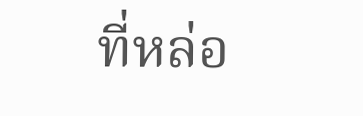ที่หล่อ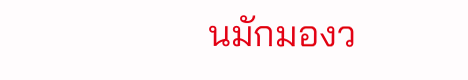นมักมองว